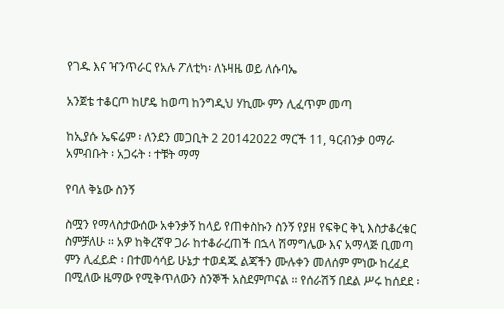የገዱ እና ዣንጥራር የአሉ ፖለቲካ፡ ለኑዛዜ ወይ ለሱባኤ

አንጀቴ ተቆርጦ ከሆዴ ከወጣ ከንግዲህ ሃኪሙ ምን ሊፈጥም መጣ

ከኢያሱ ኤፍሬም ፡ ለንደን መጋቢት 2 20142022 ማርች 11, ዓርብንቃ ዐማራ አምብቡት ፡ አጋሩት ፡ ተቹት ማማ

የባለ ቅኔው ስንኝ

ስሟን የማላስታውሰው አቀንቃኝ ከላይ የጠቀስኩን ስንኝ የያዘ የፍቅር ቅኒ እስታቆረቁር ስምቻለሁ ፡፡ አዎ ከቅረኛዋ ጋራ ከተቆራረጠች በኋላ ሽማግሌው እና አማላጅ ቢመጣ ምን ሊፈይድ ፡ በተመሳሳይ ሁኔታ ተወዳጁ ልጃችን ሙሉቀን መለሰም ምነው ከረፈደ በሚለው ዜማው የሚቅጥለውን ስንኞች አስደምጦናል ፡፡ የሰራሽኝ በደል ሥሩ ከሰደደ ፡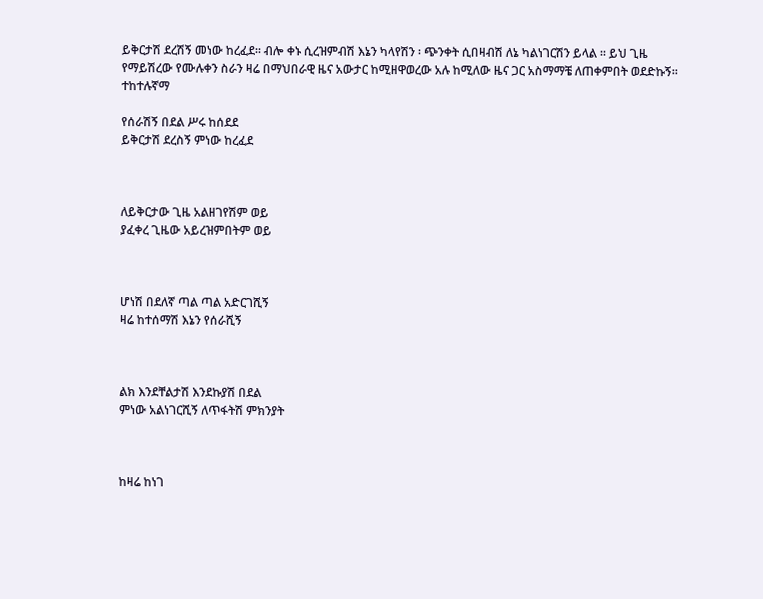ይቅርታሽ ደረሽኝ መነው ከረፈደ፡፡ ብሎ ቀኑ ሲረዝምብሽ እኔን ካላየሽን ፡ ጭንቀት ሲበዛብሽ ለኔ ካልነገርሽን ይላል ፡፡ ይህ ጊዜ የማይሽረው የሙሉቀን ስራን ዛሬ በማህበራዊ ዜና አውታር ከሚዘዋወረው አሉ ከሚለው ዜና ጋር አስማማቼ ለጠቀምበት ወደድኩኝ፡፡  ተከተሉኛማ

የሰራሽኝ በደል ሥሩ ከሰደደ
ይቅርታሽ ደረስኝ ምነው ከረፈደ



ለይቅርታው ጊዜ አልዘገየሽም ወይ
ያፈቀረ ጊዜው አይረዝምበትም ወይ



ሆነሽ በደለኛ ጣል ጣል አድርገሺኝ
ዛሬ ከተሰማሽ እኔን የሰራሺኝ



ልክ እንደቸልታሽ እንደኩያሽ በደል
ምነው አልነገርሺኝ ለጥፋትሽ ምክንያት



ከዛሬ ከነገ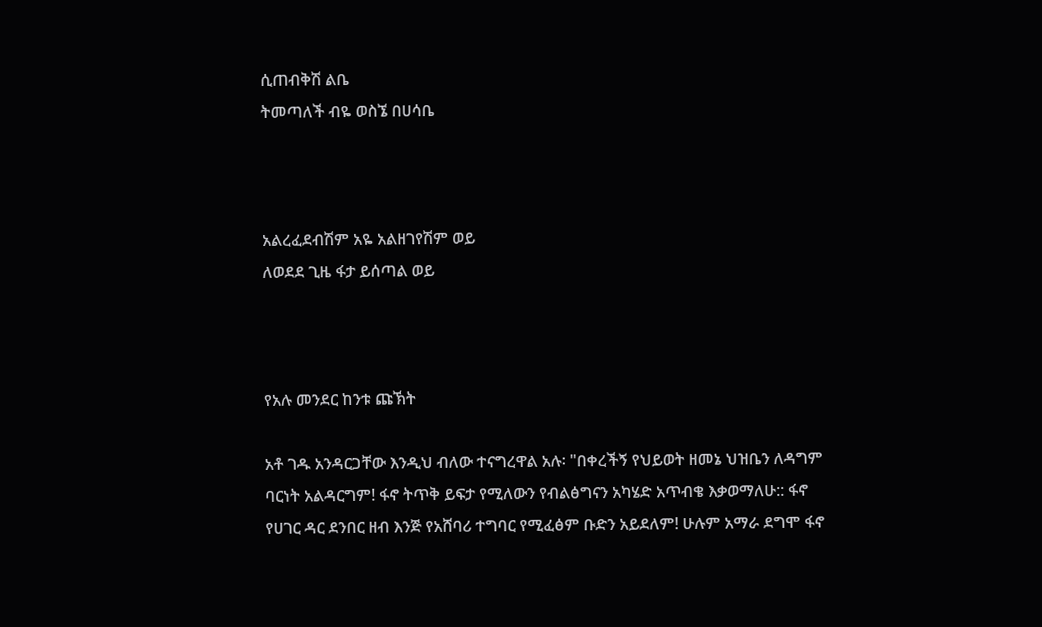ሲጠብቅሽ ልቤ
ትመጣለች ብዬ ወስኜ በሀሳቤ



አልረፈደብሽም አዬ አልዘገየሽም ወይ
ለወደደ ጊዜ ፋታ ይሰጣል ወይ



የአሉ መንደር ከንቱ ጩኽት

አቶ ገዱ አንዳርጋቸው እንዲህ ብለው ተናግረዋል አሉ፡ "በቀረችኝ የህይወት ዘመኔ ህዝቤን ለዳግም ባርነት አልዳርግም! ፋኖ ትጥቅ ይፍታ የሚለውን የብልፅግናን አካሄድ አጥብቄ እቃወማለሁ:: ፋኖ የሀገር ዳር ደንበር ዘብ እንጅ የአሸባሪ ተግባር የሚፈፅም ቡድን አይደለም! ሁሉም አማራ ደግሞ ፋኖ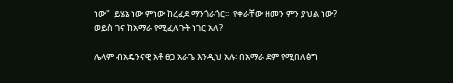ነው"  ይሄኔ ነው ምነው ከረፈደ ማንጎራጎር፡፡  የቀራቸው ዘመን ምን ያህል ነው? ወይስ ገና ከአማራ የሚፈለጉት ነገር አለ?

ሌላም ብአዴንናዊ አቶ ፀጋ አራጌ እንዲህ አሉ፡ በአማራ ደም የሚበለፅግ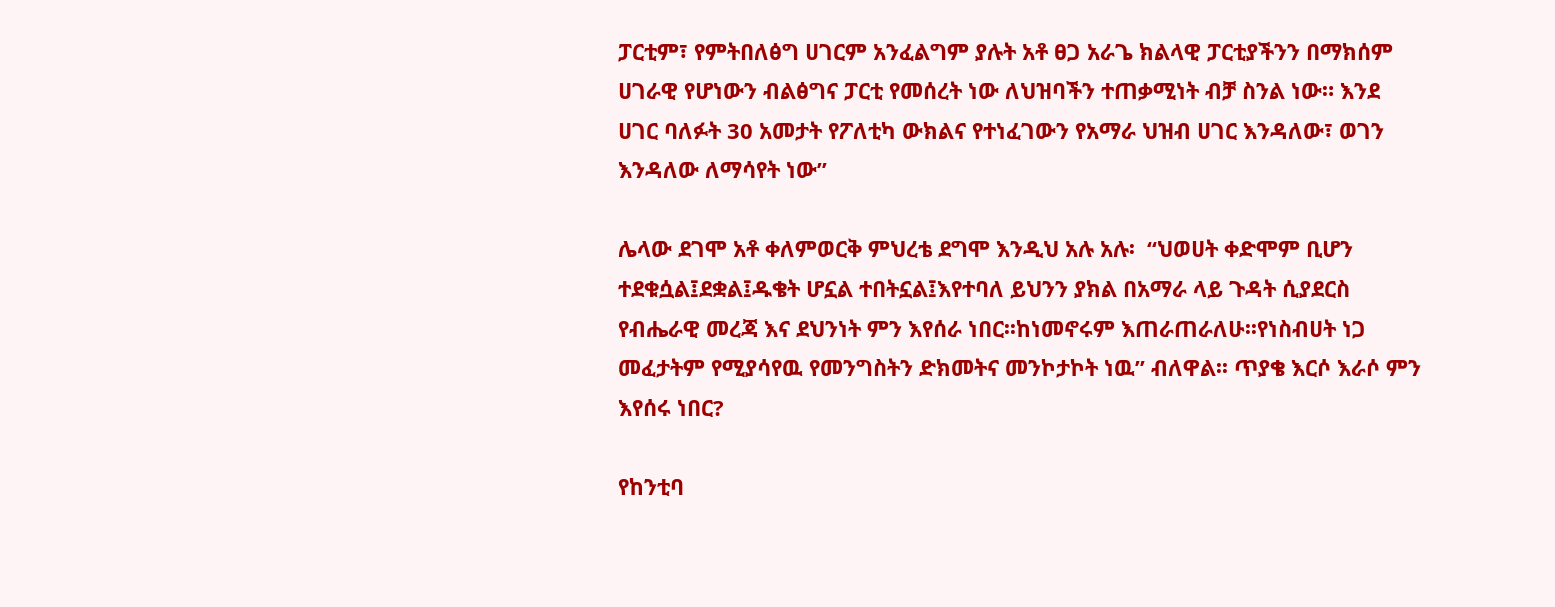ፓርቲም፣ የምትበለፅግ ሀገርም አንፈልግም ያሉት አቶ ፀጋ አራጌ ክልላዊ ፓርቲያችንን በማክሰም ሀገራዊ የሆነውን ብልፅግና ፓርቲ የመሰረት ነው ለህዝባችን ተጠቃሚነት ብቻ ስንል ነው። እንደ ሀገር ባለፉት 30 አመታት የፖለቲካ ውክልና የተነፈገውን የአማራ ህዝብ ሀገር እንዳለው፣ ወገን እንዳለው ለማሳየት ነው”

ሌላው ደገሞ አቶ ቀለምወርቅ ምህረቴ ደግሞ እንዲህ አሉ አሉ፡  “ህወሀት ቀድሞም ቢሆን ተደቁሷል፤ደቋል፤ዱቄት ሆኗል ተበትኗል፤እየተባለ ይህንን ያክል በአማራ ላይ ጉዳት ሲያደርስ የብሔራዊ መረጃ እና ደህንነት ምን እየሰራ ነበር፡፡ከነመኖሩም እጠራጠራለሁ፡፡የነስብሀት ነጋ መፈታትም የሚያሳየዉ የመንግስትን ድክመትና መንኮታኮት ነዉ” ብለዋል፡፡ ጥያቄ እርሶ እራሶ ምን እየሰሩ ነበር?

የከንቲባ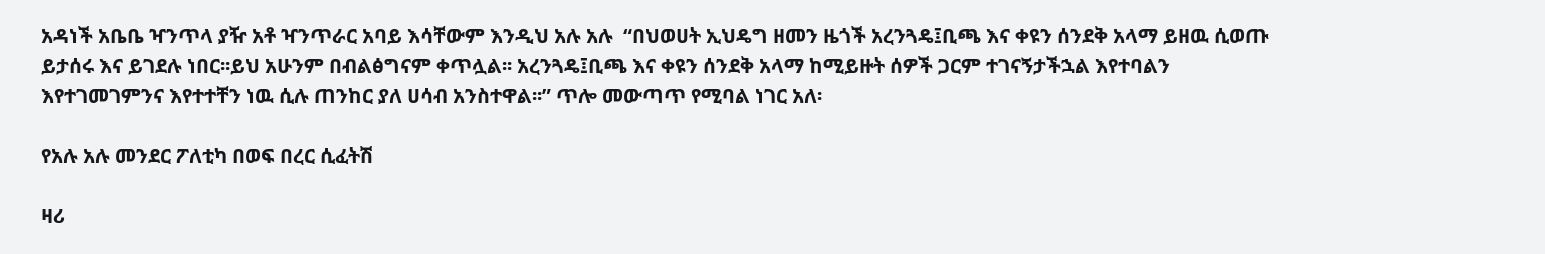አዳነች አቤቤ ዣንጥላ ያዥ አቶ ዣንጥራር አባይ እሳቸውም እንዲህ አሉ አሉ  “በህወሀት ኢህዴግ ዘመን ዜጎች አረንጓዴ፤ቢጫ እና ቀዩን ሰንደቅ አላማ ይዘዉ ሲወጡ ይታሰሩ እና ይገደሉ ነበር፡፡ይህ አሁንም በብልፅግናም ቀጥሏል፡፡ አረንጓዴ፤ቢጫ እና ቀዩን ሰንደቅ አላማ ከሚይዙት ሰዎች ጋርም ተገናኝታችኋል እየተባልን እየተገመገምንና እየተተቸን ነዉ ሲሉ ጠንከር ያለ ሀሳብ አንስተዋል፡፡” ጥሎ መውጣጥ የሚባል ነገር አለ፡

የአሉ አሉ መንደር ፖለቲካ በወፍ በረር ሲፈትሽ

ዛሪ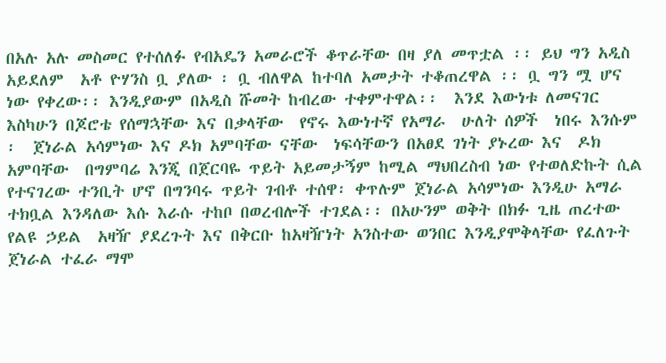በአሉ አሉ መስመር የተሰለፉ የብአዴን አመራሮች ቆጥራቸው በዛ ያለ መጥቷል ፡፡ ይህ ግን አዲስ አይደለም  አቶ ዮሃንስ ቧ ያለው ፡ ቧ ብለዋል ከተባለ አመታት ተቆጠረዋል ፡፡ ቧ ግን ሟ ሆና ነው የቀረው፡፡ እንዲያውም በአዲስ ሹመት ከብረው ተቀምተዋል፡፡  እንደ እውነቱ ለመናገር እስካሁን በጆሮቴ የሰማኋቸው እና በቃላቸው  የኖሩ እውነተኛ የአማራ  ሁለት ሰዎች  ነበሩ እንሱም ፡  ጀነራል አሳምነው እና ዶክ አምባቸው ናቸው  ነፍሳቸውን በአፀደ ገነት ያኑረው እና  ዶክ አምባቸው  በግምባሬ እንጂ በጀርባዬ ጥይት አይመታኝም ከሚል ማህበረስብ ነው የተወለድኩት ሲል የተናገረው ተንቢት ሆኖ በግንባሩ ጥይት ገብቶ ተሰዋ፡ ቀጥሉም ጀነራል አሳምነው እንዲሁ አማራ ተክቧል እንዳለው እሱ እራሱ ተከቦ በወረብሎች ተገደል፡፡ በአሁንም ወቅት በክፉ ጊዜ ጠረተው የልዩ ኃይል  አዛዥ ያደረጉት እና በቅርቡ ከአዛዥነት አንስተው ወንበር እንዲያሞቅላቸው የፈለጉት ጀነራል ተፈራ ማሞ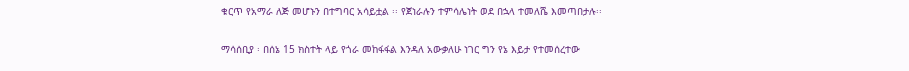ቁርጥ የአማራ ለጅ መሆኑን በተግባር አሳይቷል ፡፡ የጀነራሉን ተምሳሌነት ወደ በኋላ ተመለሼ እመጣበታሉ፡፡

ማሳሰቢያ ፡ በሰኔ 15 ክስተት ላይ የጎራ መከፋፋል እንዳለ አውቃለሁ ነገር ግን የኔ እይታ የተመሰረተው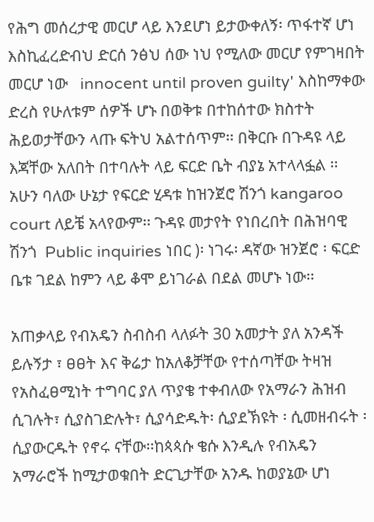የሕግ መሰረታዊ መርሆ ላይ እንደሆነ ይታውቀለኝ፡ ጥፋተኛ ሆነ እስኪፈረድብህ ድርሰ ንፅህ ሰው ነህ የሚለው መርሆ የምገዛበት መርሆ ነው   innocent until proven guilty' እስከማቀው ድረስ የሁለቱም ሰዎች ሆኑ በወቅቱ በተከሰተው ክስተት ሕይወታቸውን ላጡ ፍትህ አልተሰጥም፡፡ በቅርቡ በጉዳዩ ላይ እጃቸው አለበት በተባሉት ላይ ፍርድ ቤት ብያኔ አተላላፏል ፡፡ አሁን ባለው ሁኔታ የፍርድ ሂዳቱ ከዝንጀሮ ሽንጎ kangaroo court ለይቼ አላየውም፡፡ ጉዳዩ መታየት የነበረበት በሕዝባዊ ሽንጎ  Public inquiries ነበር )፡ ነገሩ፡ ዳኛው ዝንጀሮ ፡ ፍርድ ቤቱ ገደል ከምን ላይ ቆሞ ይነገራል በደል መሆኑ ነው፡፡

አጠቃላይ የብአዴን ስብስብ ላለፉት 30 አመታት ያለ አንዳች ይሉኝታ ፣ ፀፀት እና ቅሬታ ከአለቆቻቸው የተሰጣቸው ትዛዝ የአስፈፀሚነት ተግባር ያለ ጥያቄ ተቀብለው የአማራን ሕዝብ ሲገሉት፣ ሲያስገድሉት፣ ሲያሳድዱት፡ ሲያደኽዩት ፡ ሲመዘብሩት ፡ ሲያውርዱት የኖሩ ናቸው፡፡ከጳጳሱ ቄሱ እንዲሉ የብአዴን አማራሮች ከሚታወቁበት ድርጊታቸው አንዱ ከወያኔው ሆነ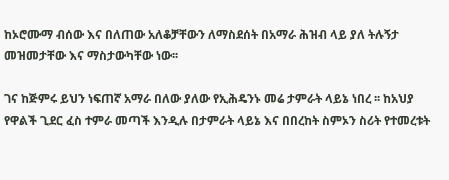ከኦሮሙማ ብሰው እና በለጠው አለቆቻቸውን ለማስደሰት በአማራ ሕዝብ ላይ ያለ ትሉኝታ መዝመታቸው እና ማስታውካቸው ነው፡፡

ገና ከጅምሩ ይህን ነፍጠኛ አማራ በለው ያለው የኢሕዴንኑ መሬ ታምራት ላይኔ ነበረ ፡፡ ከአህያ የዋልች ጊደር ፈስ ተምራ መጣች እንዲሉ በታምራት ላይኔ እና በበረከት ስምኦን ስሪት የተመረቱት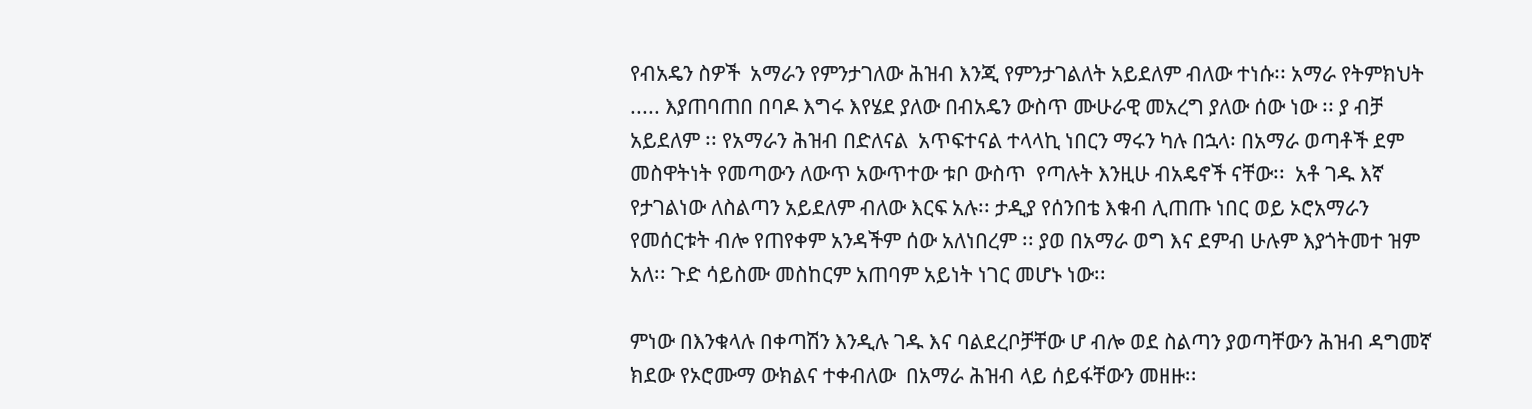የብአዴን ስዎች  አማራን የምንታገለው ሕዝብ እንጂ የምንታገልለት አይደለም ብለው ተነሱ፡፡ አማራ የትምክህት ..... እያጠባጠበ በባዶ እግሩ እየሄደ ያለው በብአዴን ውስጥ ሙሁራዊ መአረግ ያለው ሰው ነው ፡፡ ያ ብቻ አይደለም ፡፡ የአማራን ሕዝብ በድለናል  አጥፍተናል ተላላኪ ነበርን ማሩን ካሉ በኋላ፡ በአማራ ወጣቶች ደም መስዋትነት የመጣውን ለውጥ አውጥተው ቱቦ ውስጥ  የጣሉት እንዚሁ ብአዴኖች ናቸው፡፡  አቶ ገዱ እኛ የታገልነው ለስልጣን አይደለም ብለው እርፍ አሉ፡፡ ታዲያ የሰንበቴ እቁብ ሊጠጡ ነበር ወይ ኦሮአማራን የመሰርቱት ብሎ የጠየቀም አንዳችም ሰው አለነበረም ፡፡ ያወ በአማራ ወግ እና ደምብ ሁሉም እያጎትመተ ዝም አለ፡፡ ጉድ ሳይስሙ መስከርም አጠባም አይነት ነገር መሆኑ ነው፡፡

ምነው በእንቁላሉ በቀጣሽን እንዲሉ ገዱ እና ባልደረቦቻቸው ሆ ብሎ ወደ ስልጣን ያወጣቸውን ሕዝብ ዳግመኛ  ክደው የኦሮሙማ ውክልና ተቀብለው  በአማራ ሕዝብ ላይ ሰይፋቸውን መዘዙ፡፡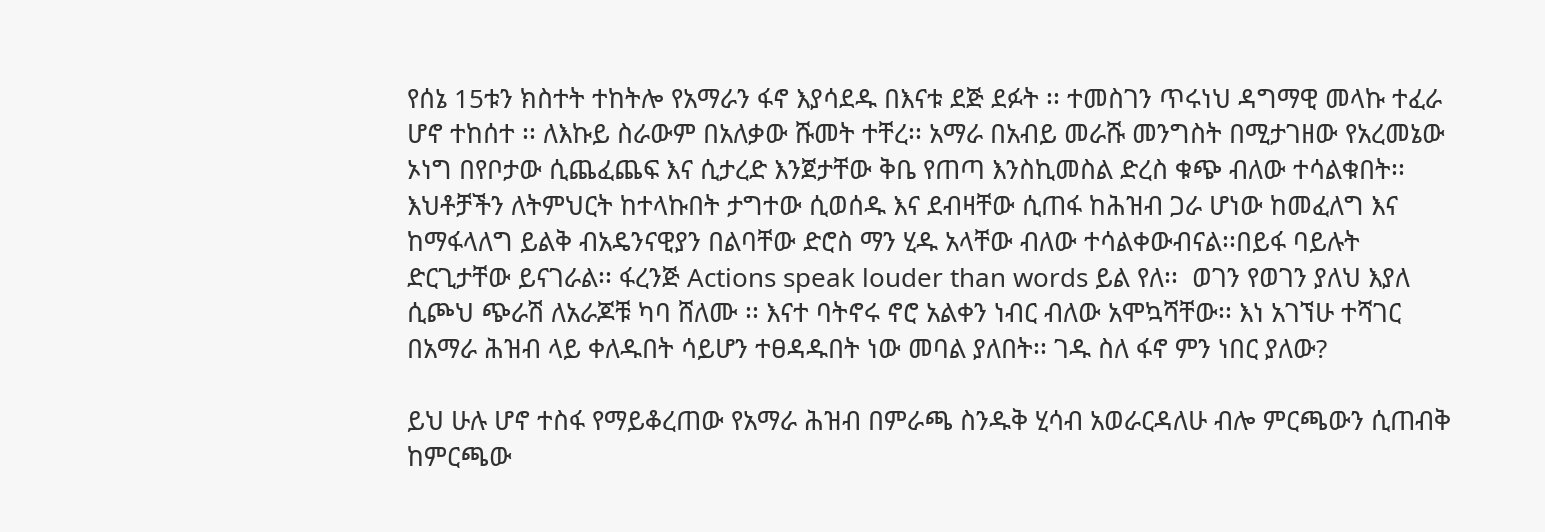የሰኔ 15ቱን ክስተት ተከትሎ የአማራን ፋኖ እያሳደዱ በእናቱ ደጅ ደፉት ፡፡ ተመስገን ጥሩነህ ዳግማዊ መላኩ ተፈራ ሆኖ ተከሰተ ፡፡ ለእኩይ ስራውም በአለቃው ሹመት ተቸረ፡፡ አማራ በአብይ መራሹ መንግስት በሚታገዘው የአረመኔው ኦነግ በየቦታው ሲጨፈጨፍ እና ሲታረድ እንጀታቸው ቅቤ የጠጣ እንስኪመስል ድረስ ቁጭ ብለው ተሳልቁበት፡፡ እህቶቻችን ለትምህርት ከተላኩበት ታግተው ሲወሰዱ እና ደብዛቸው ሲጠፋ ከሕዝብ ጋራ ሆነው ከመፈለግ እና ከማፋላለግ ይልቅ ብአዴንናዊያን በልባቸው ድሮስ ማን ሂዱ አላቸው ብለው ተሳልቀውብናል፡፡በይፋ ባይሉት ድርጊታቸው ይናገራል፡፡ ፋረንጅ Actions speak louder than words ይል የለ፡፡  ወገን የወገን ያለህ እያለ ሲጮህ ጭራሽ ለአራጆቹ ካባ ሸለሙ ፡፡ እናተ ባትኖሩ ኖሮ አልቀን ነብር ብለው አሞኳሻቸው፡፡ እነ አገኘሁ ተሻገር በአማራ ሕዝብ ላይ ቀለዱበት ሳይሆን ተፀዳዱበት ነው መባል ያለበት፡፡ ገዱ ስለ ፋኖ ምን ነበር ያለው?

ይህ ሁሉ ሆኖ ተስፋ የማይቆረጠው የአማራ ሕዝብ በምራጫ ስንዱቅ ሂሳብ አወራርዳለሁ ብሎ ምርጫውን ሲጠብቅ ከምርጫው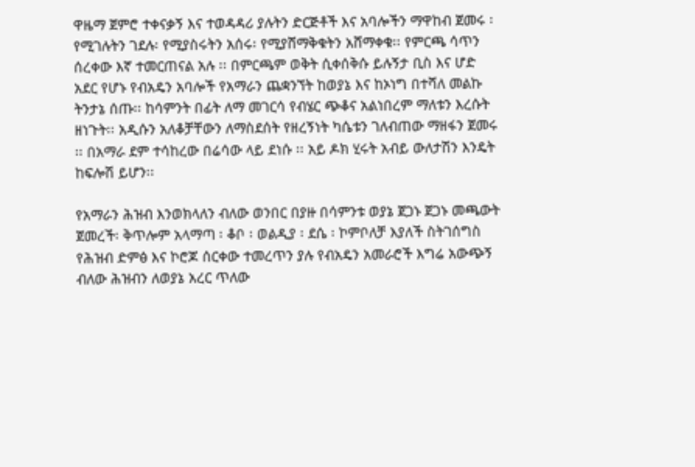ዋዜማ ጀምሮ ተቀናቃኝ እና ተወዳዳሪ ያሉትን ድርጅቶች እና አባሎችን ማዋከብ ጀመሩ ፡ የሚገሉትን ገደሉ፡ የሚያስሩትን አሰሩ፡ የሚያሸማቅቁትን አሸማቀቁ፡፡ የምርጫ ሳጥን ሰረቀው እኛ ተመርጠናል አሉ ፡፡ በምርጫም ወቅት ሲቀሰቅሱ ይሉኝታ ቢስ እና ሆድ አደር የሆኑ የብአዴን አባሎች የአማራን ጨቋንኘት ከወያኔ እና ከኦነግ በተሻለ መልኩ ትንታኔ ሰጡ፡፡ ከሳምንት በፊት ለማ መገርሳ የብሄር ጭቆና አልነበረም ማለቱን እረሱት ዘነጉት፡፡ አዲሱን አለቆቻቸውን ለማስደሰት የዘረኝነት ካሴቱን ገለብጠው ማዘፋን ጀመሩ ፡፡ በአማራ ደም ተሳከረው በሬሳው ላይ ደነሱ ፡፡ አይ ዶክ ሂሩት አብይ ውለታሽን እንዴት ከፍሎሽ ይሆን፡፡

የአማራን ሕዝብ እንወክላለን ብለው ወንበር በያዙ በሳምንቱ ወያኔ ጀጋኑ ጀጋኑ መጫውት ጀመረች፡ ቅጥሎም አላማጣ ፡ ቆቦ ፡ ወልዲያ ፡ ደሴ ፡ ኮምቦለቻ እያለች ስትገሰግስ የሕዝብ ድምፅ እና ኮሮጆ ሰርቀው ተመረጥን ያሉ የብአዴን አመራሮች እግሬ አውጭኝ ብለው ሕዝብን ለወያኔ አረር ጥለው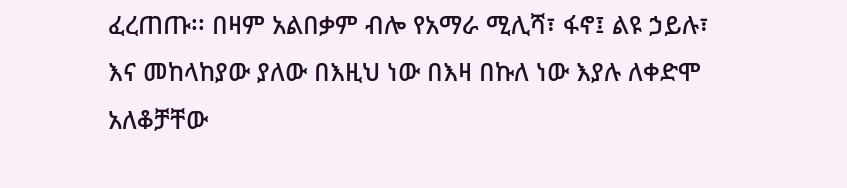ፈረጠጡ፡፡ በዛም አልበቃም ብሎ የአማራ ሚሊሻ፣ ፋኖ፤ ልዩ ኃይሉ፣ እና መከላከያው ያለው በእዚህ ነው በእዛ በኩለ ነው እያሉ ለቀድሞ አለቆቻቸው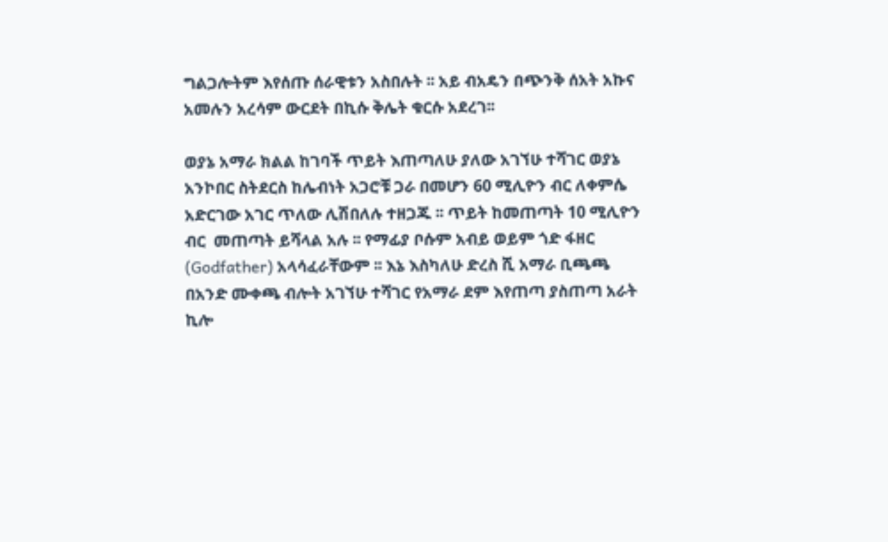ግልጋሎትም እየሰጡ ሰራዊቱን አስበሉት ፡፡ አይ ብአዴን በጭንቅ ሰአት አኩና አመሉን አረሳም ውርደት በኪሱ ቅሌት ቁርሱ አደረገ፡፡

ወያኔ አማራ ክልል ከገባች ጥይት እጠጣለሁ ያለው አገኘሁ ተሻገር ወያኔ አንኮበር ስትደርስ ከሌብነት አጋሮቹ ጋራ በመሆን 60 ሚሊዮን ብር ለቀምሴ አድርገው አገር ጥለው ሊሽበለሉ ተዘጋጁ ፡፡ ጥይት ከመጠጣት 10 ሚሊዮን ብር  መጠጣት ይሻላል አሉ ፡፡ የማፊያ ቦሱም አብይ ወይም ጎድ ፋዘር (Godfather) አላሳፈራቸውም ፡፡ እኔ እስካለሁ ድረስ ሺ አማራ ቢጫጫ በአንድ ሙቀጫ ብሎት አገኘሁ ተሻገር የአማራ ደም እየጠጣ ያስጠጣ አራት ኪሎ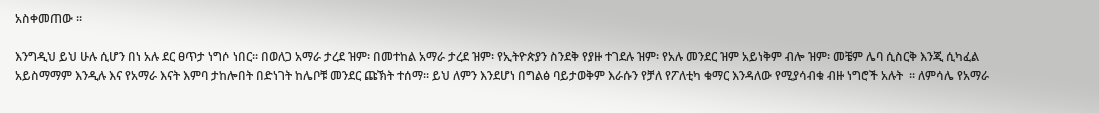አስቀመጠው ፡፡

እንግዲህ ይህ ሁሉ ሲሆን በነ አሉ ደር ፀጥታ ነግሶ ነበር፡፡ በወለጋ አማራ ታረደ ዝም፡ በመተከል አማራ ታረደ ዝም፡ የኢትዮጵያን ስንደቅ የያዙ ተገደሉ ዝም፡ የአሉ መንደር ዝም አይነቅም ብሎ ዝም፡ መቼም ሌባ ሲስርቅ እንጂ ሲካፈል አይስማማም እንዲሉ እና የአማራ እናት እምባ ታከሎበት በድነገት ከሌቦቹ መንደር ጩኽት ተሰማ፡፡ ይህ ለምን እንደሆነ በግልፅ ባይታወቅም እራሱን የቻለ የፖለቲካ ቁማር እንዳለው የሚያሳብቁ ብዙ ነግሮች አሉት  ፡፡ ለምሳሌ የአማራ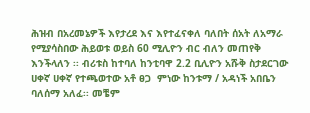ሕዝብ በአረመኔዎች እየታረደ እና እየተፈናቀለ ባለበት ሰአት ለአማራ የሚያሳስበው ሕይወቱ ወይስ 60 ሚሊዮን ብር ብለን መጠየቅ እንችላለን ፡፡ ብሪቱስ ከተባለ ከንቲባዋ 2.2 ቢሊዮን አሹቅ ስታደርገው ሀቀኛ ሀቀኛ የተጫወተው አቶ ፀጋ  ምነው ከንቱማ / አዳነች አበቤን ባለሰማ አለፈ፡፡ መቼም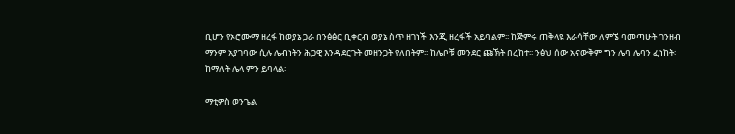ቢሆን የኦሮሙማ ዘረፋ ከወያኔ ጋራ በንፅፅር ቢቀርብ ወያኔ ስጥ ዘገነች እንጂ ዘረፋች አይባልም፡፡ ከጅምሩ ጠቅላዩ እራሳቸው ለምኜ ባመጣሁት ገንዘብ ማንም አያገባው ሲሉ ሌብነትን ሕጋዊ እንዳደርጉት መዘንጋት የለበትም፡፡ ከሌቦቹ መንደር ጩኽት በረከተ፡፡ ንፅህ ሰው አናውቅም ግን ሌባ ሌባን ፈነከት፡ ከማለት ሌላ ምን ይባላል፡

ማቲዎስ ወንጌል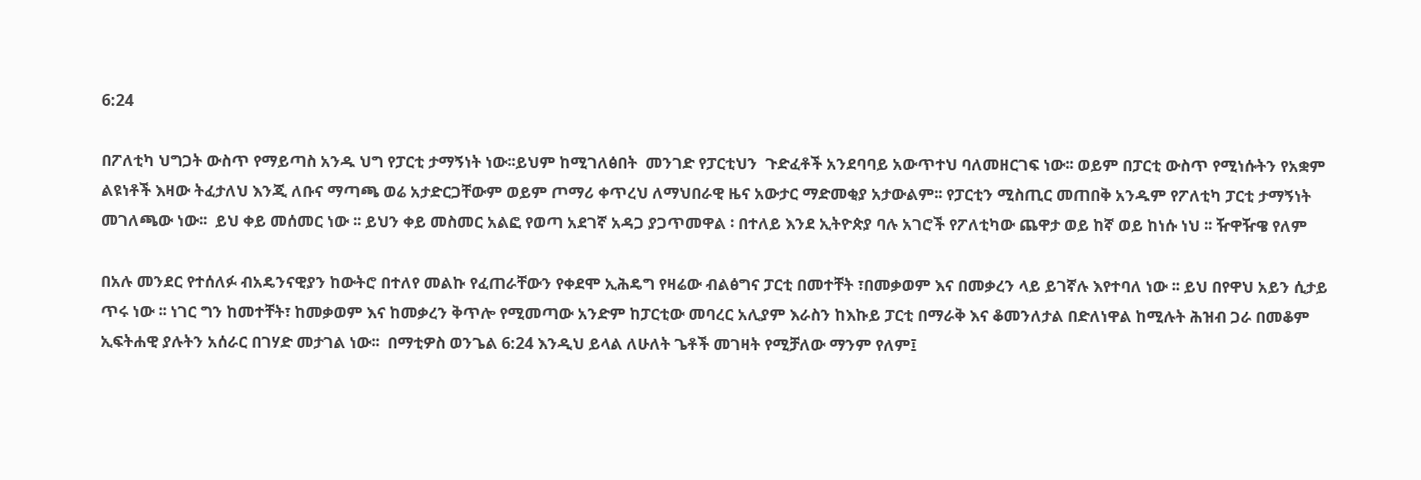6:24

በፖለቲካ ህግጋት ውስጥ የማይጣስ አንዱ ህግ የፓርቲ ታማኝነት ነው፡፡ይህም ከሚገለፅበት  መንገድ የፓርቲህን  ጉድፈቶች አንደባባይ አውጥተህ ባለመዘርገፍ ነው፡፡ ወይም በፓርቲ ውስጥ የሚነሱትን የአቋም ልዩነቶች እዛው ትፈታለህ እንጂ ለቡና ማጣጫ ወሬ አታድርጋቸውም ወይም ጦማሪ ቀጥረህ ለማህበራዊ ዜና አውታር ማድመቂያ አታውልም፡፡ የፓርቲን ሚስጢር መጠበቅ አንዱም የፖለቲካ ፓርቲ ታማኝነት መገለጫው ነው፡፡  ይህ ቀይ መሰመር ነው ፡፡ ይህን ቀይ መስመር አልፎ የወጣ አደገኛ አዳጋ ያጋጥመዋል ፡ በተለይ እንደ ኢትዮጵያ ባሉ አገሮች የፖለቲካው ጨዋታ ወይ ከኛ ወይ ከነሱ ነህ ፡፡ ዥዋዥዌ የለም

በአሉ መንደር የተሰለፉ ብአዴንናዊያን ከውትሮ በተለየ መልኩ የፈጠራቸውን የቀደሞ ኢሕዴግ የዛሬው ብልፅግና ፓርቲ በመተቸት ፣በመቃወም እና በመቃረን ላይ ይገኛሉ እየተባለ ነው ፡፡ ይህ በየዋህ አይን ሲታይ ጥሩ ነው ፡፡ ነገር ግን ከመተቸት፣ ከመቃወም እና ከመቃረን ቅጥሎ የሚመጣው አንድም ከፓርቲው መባረር አሊያም እራስን ከእኩይ ፓርቲ በማራቅ እና ቆመንለታል በድለነዋል ከሚሉት ሕዝብ ጋራ በመቆም ኢፍትሐዊ ያሉትን አሰራር በገሃድ መታገል ነው፡፡  በማቲዎስ ወንጌል 6:24 እንዲህ ይላል ለሁለት ጌቶች መገዛት የሚቻለው ማንም የለም፤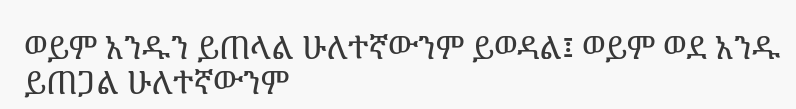ወይም አንዱን ይጠላል ሁለተኛውንም ይወዳል፤ ወይም ወደ አንዱ ይጠጋል ሁለተኛውንም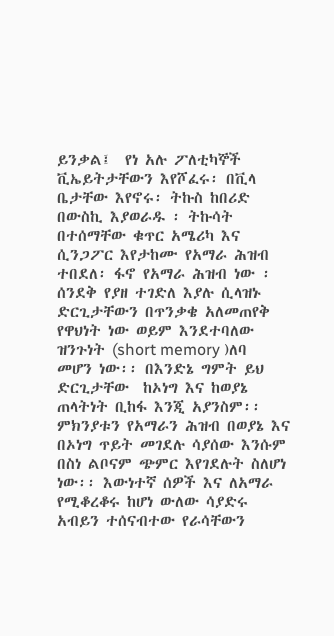ይንቃል፤  የነ አሉ ፖለቲካኞች ቪኤይትታቸውን እየሾፈሩ፡ በቪላ ቤታቸው እየኖሩ፡ ትኩስ ከበሪድ በውስኪ እያወራዱ ፡ ትኩሳት በተሰማቸው ቁጥር አሜሪካ እና ሲንጋፖር እየታከሙ የአማራ ሕዝብ ተበደለ፡ ፋኖ የአማራ ሕዝብ ነው ፡ ሰንደቅ የያዘ ተገድለ እያሉ ሲላዝኑ ድርጊታቸውን በጥንቃቄ አለመጠየቅ የዋህነት ነው ወይም እንደተባለው ዝንጉነት (short memory )ለባ መሆን ነው፡፡ በእንድኔ ግምት ይህ ድርጊታቸው  ከኦነግ እና ከወያኔ ጠላትነት ቢከፋ እንጂ አያንስም፡፡ ምክንያቱን የአማራን ሕዝብ በወያኔ እና በኦነግ ጥይት መገደሉ ሳያሰው እንሱም በስነ ልቦናም ጭምር እየገደሉት ስለሆነ ነው፡፡ እውነተኛ ሰዎች እና ለአማራ የሚቆረቆሩ ከሆነ ውለው ሳያድሩ አብይን ተሰናብተው የራሳቸውን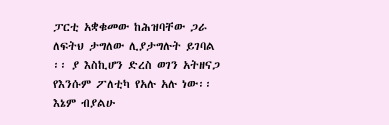ፓርቲ አቋቁመው ከሕዝባቸው ጋራ ለፍትህ ታግለው ሊያታግሉት ይገባል ፡፡ ያ እስኪሆን ድረስ ወገን አትዘናጋ የእንሱም ፖለቲካ የአሉ አሉ ነው፡፡ እኔም ብያልሁ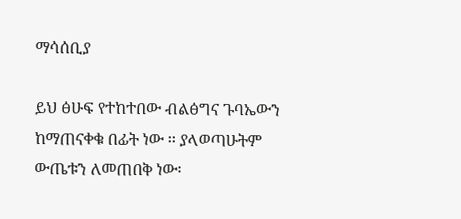ማሳሰቢያ

ይህ ፅሁፍ የተከተበው ብልፅግና ጉባኤውን ከማጠናቀቁ በፊት ነው ፡፡ ያላወጣሁትም ውጤቱን ለመጠበቅ ነው፡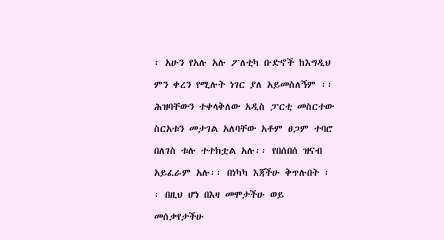፡ አሁን የአሉ አሉ ፖለቲካ ቡድኖች ከእግዲህ ምን ቀረን የሚሉት ነገር ያለ አይመስለኝም ፡፡ ሕዝባቸውን ተቀላቅለው አዲስ ፓርቲ መስርተው ስርአቱን መታገል አለባቸው አቶም ፀጋም ተባሮ በለገስ ቱሉ ተተክቷል አሉ፡፡ የበሰበሰ ዝናብ አይፈራም አሉ፡፡ በነካካ እጃችሁ ቅጥሉበት ፡፡ በዚህ ሆነ በእዛ መሞታችሁ ወይ መሰቃየታችሁ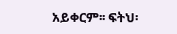አይቀርም፡፡ ፍትህ፡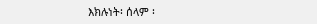እክሉነት፡ ሰላም ፡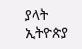ያላት ኢትዮጵያ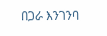በጋራ እንገንባ